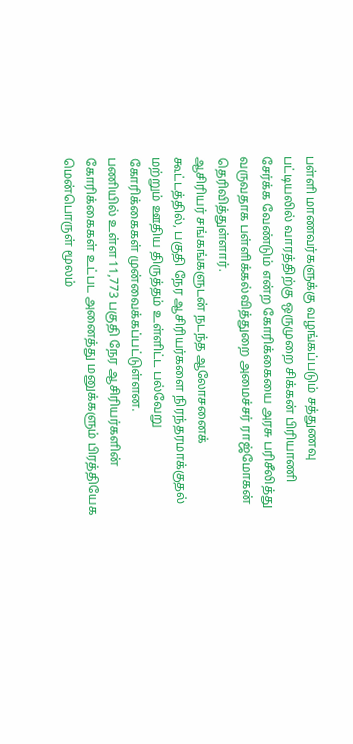பள்ளி மாணவர்களுக்கு வழங்கப்படும் சத்துணவு பட்டியலில் வாரத்திற்கு ஒருமுறை சிக்கன் பிரியாணி சேர்க்க வேண்டும் என்ற கோரிக்கையை அரசு பரிசீலித்து வருவதாக பள்ளிக்கல்வித்துறை அமைச்சர் ராஜ்மோகன் தெரிவித்துள்ளார்.
ஆசிரியர் சங்கங்களுடன் நடந்த ஆலோசனைக் கூட்டத்தில், பகுதி நேர ஆசிரியர்களை நிரந்தரமாக்குதல் மற்றும் ஊதிய திருத்தம் உள்ளிட்ட பல்வேறு கோரிக்கைகள் முன்வைக்கப்பட்டுள்ளன.
பணியில் உள்ள 11,773 பகுதி நேர ஆசிரியர்களின் கோரிக்கைகள் உட்பட அனைத்து மனுக்களும் பிரத்தியேக மென்பொருள் மூலம்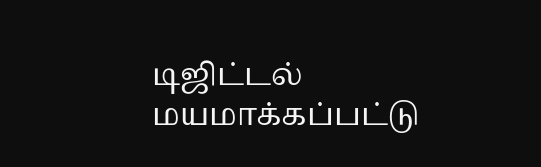டிஜிட்டல் மயமாக்கப்பட்டு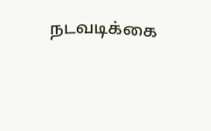நடவடிக்கை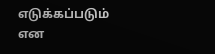எடுக்கப்படும் என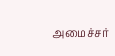அமைச்சர்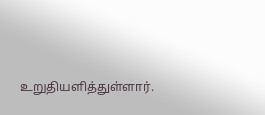உறுதியளித்துள்ளார்.